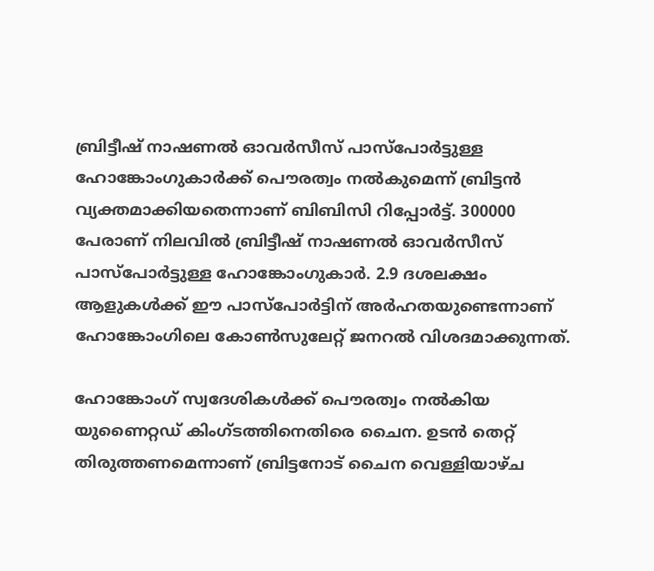ബ്രിട്ടീഷ് നാഷണല്‍ ഓവര്‍സീസ് പാസ്പോര്‍ട്ടുള്ള ഹോങ്കോംഗുകാര്‍ക്ക് പൌരത്വം നല്‍കുമെന്ന് ബ്രിട്ടന്‍ വ്യക്തമാക്കിയതെന്നാണ് ബിബിസി റിപ്പോര്‍ട്ട്. 300000 പേരാണ് നിലവില്‍ ബ്രിട്ടീഷ് നാഷണല്‍ ഓവര്‍സീസ് പാസ്പോര്‍ട്ടുള്ള ഹോങ്കോംഗുകാര്‍. 2.9 ദശലക്ഷം ആളുകള്‍ക്ക് ഈ പാസ്പോര്‍ട്ടിന് അര്‍ഹതയുണ്ടെന്നാണ് ഹോങ്കോംഗിലെ കോണ്‍സുലേറ്റ് ജനറല്‍ വിശദമാക്കുന്നത്.

ഹോങ്കോംഗ് സ്വദേശികള്‍ക്ക് പൌരത്വം നല്‍കിയ യുണൈറ്റഡ് കിംഗ്ടത്തിനെതിരെ ചൈന. ഉടന്‍ തെറ്റ് തിരുത്തണമെന്നാണ് ബ്രിട്ടനോട് ചൈന വെള്ളിയാഴ്ച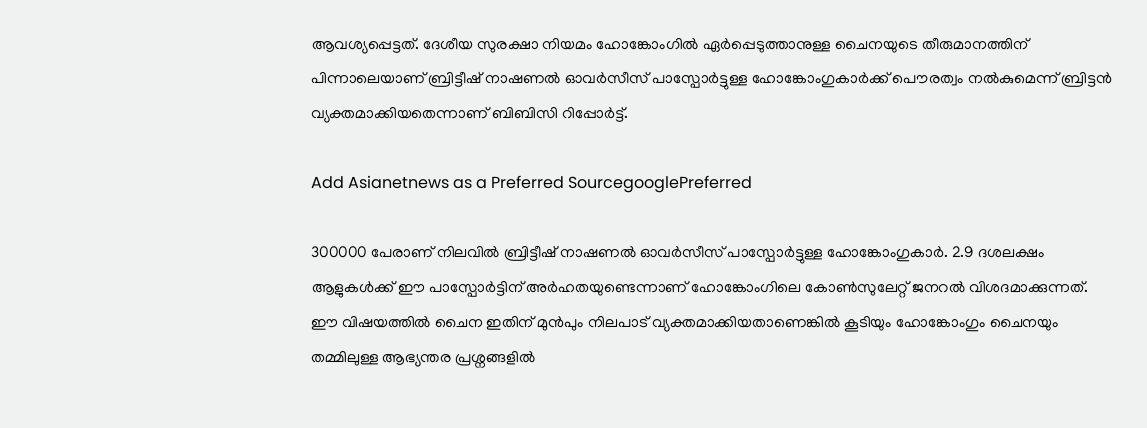ആവശ്യപ്പെട്ടത്. ദേശീയ സുരക്ഷാ നിയമം ഹോങ്കോംഗില്‍ ഏര്‍പ്പെടുത്താനുള്ള ചൈനയുടെ തീരുമാനത്തിന് പിന്നാലെയാണ് ബ്രിട്ടീഷ് നാഷണല്‍ ഓവര്‍സീസ് പാസ്പോര്‍ട്ടുള്ള ഹോങ്കോംഗുകാര്‍ക്ക് പൌരത്വം നല്‍കുമെന്ന് ബ്രിട്ടന്‍ വ്യക്തമാക്കിയതെന്നാണ് ബിബിസി റിപ്പോര്‍ട്ട്.

Add Asianetnews as a Preferred SourcegooglePreferred

300000 പേരാണ് നിലവില്‍ ബ്രിട്ടീഷ് നാഷണല്‍ ഓവര്‍സീസ് പാസ്പോര്‍ട്ടുള്ള ഹോങ്കോംഗുകാര്‍. 2.9 ദശലക്ഷം ആളുകള്‍ക്ക് ഈ പാസ്പോര്‍ട്ടിന് അര്‍ഹതയുണ്ടെന്നാണ് ഹോങ്കോംഗിലെ കോണ്‍സുലേറ്റ് ജനറല്‍ വിശദമാക്കുന്നത്. ഈ വിഷയത്തില്‍ ചൈന ഇതിന് മുന്‍പും നിലപാട് വ്യക്തമാക്കിയതാണെങ്കില്‍ കൂടിയും ഹോങ്കോംഗും ചൈനയും തമ്മിലുള്ള ആഭ്യന്തര പ്രശ്നങ്ങളില്‍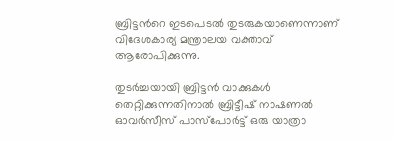ബ്രിട്ടന്‍റെ ഇടപെടല്‍ തുടരുകയാണെന്നാണ് വിദേശകാര്യ മന്ത്രാലയ വക്താവ് ആരോപിക്കുന്നു.

തുടര്‍ച്ചയായി ബ്രിട്ടന്‍ വാക്കുകള്‍ തെറ്റിക്കുന്നതിനാല്‍ ബ്രിട്ടീഷ് നാഷണല്‍ ഓവര്‍സീസ് പാസ്പോര്‍ട്ട് ഒരു യാത്രാ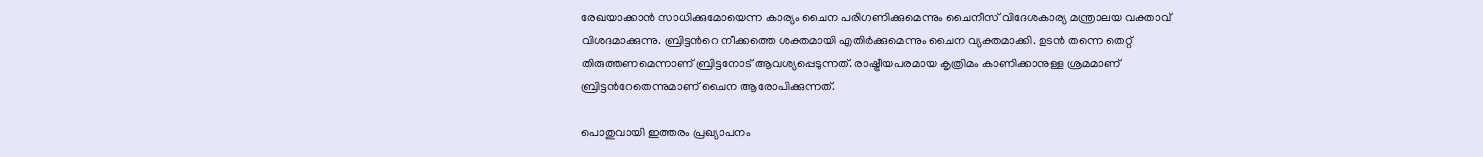രേഖയാക്കാന്‍ സാധിക്കുമോയെന്ന കാര്യം ചൈന പരിഗണിക്കുമെന്നും ചൈനീസ് വിദേശകാര്യ മന്ത്രാലയ വക്താവ് വിശദമാക്കുന്നു. ബ്രിട്ടന്‍റെ നീക്കത്തെ ശക്തമായി എതിര്‍ക്കുമെന്നും ചൈന വ്യക്തമാക്കി. ഉടന്‍ തന്നെ തെറ്റ് തിരുത്തണമെന്നാണ് ബ്രിട്ടനോട് ആവശ്യപ്പെടുന്നത്. രാഷ്ട്രീയപരമായ കൃത്രിമം കാണിക്കാനുള്ള ശ്രമമാണ് ബ്രിട്ടന്‍റേതെന്നുമാണ് ചൈന ആരോപിക്കുന്നത്.

പൊതുവായി ഇത്തരം പ്രഖ്യാപനം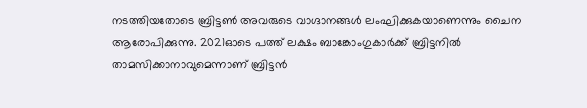നടത്തിയതോടെ ബ്രിട്ടണ്‍ അവരുടെ വാഗ്ദാനങ്ങള്‍ ലംഘിക്കുകയാണെന്നും ചൈന ആരോപിക്കുന്നു. 2021ഓടെ പത്ത് ലക്ഷം ബാങ്കോംഗുകാര്‍ക്ക് ബ്രിട്ടനില്‍ താമസിക്കാനാവുമെന്നാണ് ബ്രിട്ടന്‍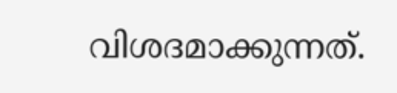വിശദമാക്കുന്നത്.